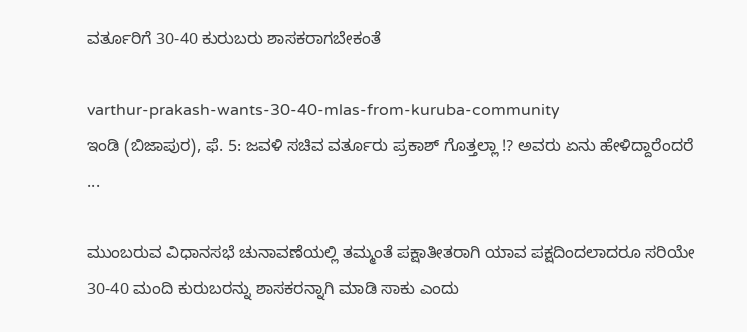ವರ್ತೂರಿಗೆ 30-40 ಕುರುಬರು ಶಾಸಕರಾಗಬೇಕಂತೆ

varthur-prakash-wants-30-40-mlas-from-kuruba-community
ಇಂಡಿ (ಬಿಜಾಪುರ), ಫೆ. 5: ಜವಳಿ ಸಚಿವ ವರ್ತೂರು ಪ್ರಕಾಶ್ ಗೊತ್ತಲ್ಲಾ !? ಅವರು ಏನು ಹೇಳಿದ್ದಾರೆಂದರೆ ...

ಮುಂಬರುವ ವಿಧಾನಸಭೆ ಚುನಾವಣೆಯಲ್ಲಿ ತಮ್ಮಂತೆ ಪಕ್ಷಾತೀತರಾಗಿ ಯಾವ ಪಕ್ಷದಿಂದಲಾದರೂ ಸರಿಯೇ 30-40 ಮಂದಿ ಕುರುಬರನ್ನು ಶಾಸಕರನ್ನಾಗಿ ಮಾಡಿ ಸಾಕು ಎಂದು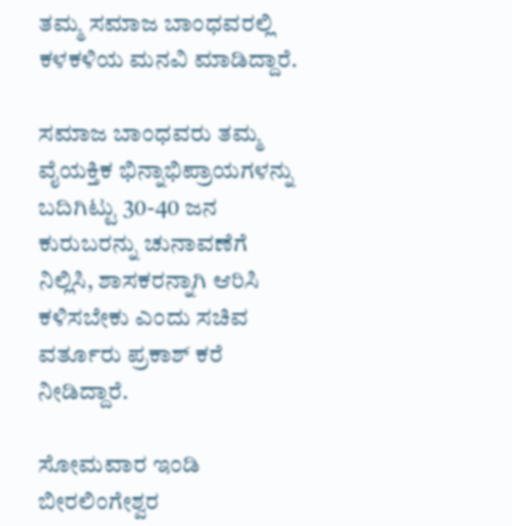ತಮ್ಮ ಸಮಾಜ ಬಾಂಧವರಲ್ಲಿ ಕಳಕಳಿಯ ಮನವಿ ಮಾಡಿದ್ದಾರೆ.

ಸಮಾಜ ಬಾಂಧವರು ತಮ್ಮ ವೈಯಕ್ತಿಕ ಭಿನ್ನಾಭಿಪ್ರಾಯಗಳನ್ನು ಬದಿಗಿಟ್ಟು 30-40 ಜನ ಕುರುಬರನ್ನು ಚುನಾವಣೆಗೆ ನಿಲ್ಲಿಸಿ, ಶಾಸಕರನ್ನಾಗಿ ಆರಿಸಿ ಕಳಿಸಬೇಕು ಎಂದು ಸಚಿವ ವರ್ತೂರು ಪ್ರಕಾಶ್ ಕರೆ ನೀಡಿದ್ದಾರೆ.

ಸೋಮವಾರ ಇಂಡಿ ಬೀರಲಿಂಗೇಶ್ವರ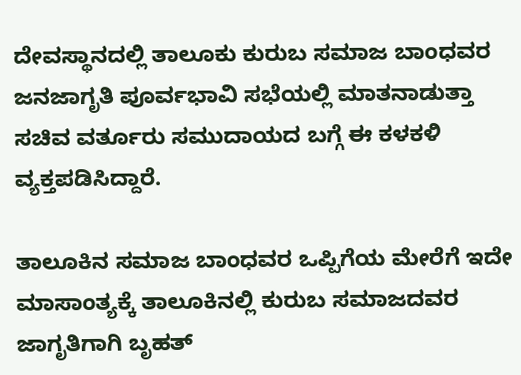ದೇವಸ್ಥಾನದಲ್ಲಿ ತಾಲೂಕು ಕುರುಬ ಸಮಾಜ ಬಾಂಧವರ ಜನಜಾಗೃತಿ ಪೂರ್ವಭಾವಿ ಸಭೆಯಲ್ಲಿ ಮಾತನಾಡುತ್ತಾ ಸಚಿವ ವರ್ತೂರು ಸಮುದಾಯದ ಬಗ್ಗೆ ಈ ಕಳಕಳಿ ವ್ಯಕ್ತಪಡಿಸಿದ್ದಾರೆ.

ತಾಲೂಕಿನ ಸಮಾಜ ಬಾಂಧವರ ಒಪ್ಪಿಗೆಯ ಮೇರೆಗೆ ಇದೇ ಮಾಸಾಂತ್ಯಕ್ಕೆ ತಾಲೂಕಿನಲ್ಲಿ ಕುರುಬ ಸಮಾಜದವರ ಜಾಗೃತಿಗಾಗಿ ಬೃಹತ್‌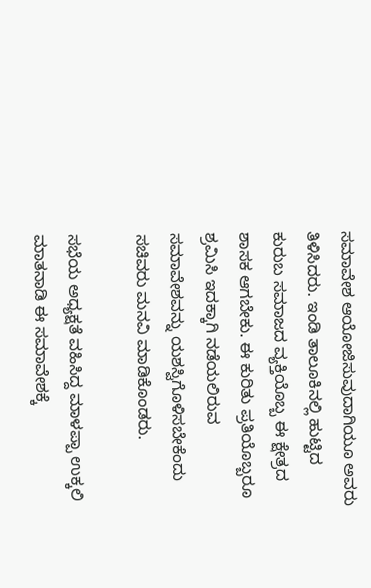ಸಮಾವೇಶ ಆಯೋಜಿಸುವುದಾಗಿಯೂ ಅವರು ತಿಳಿಸಿದರು. ಇಂಡಿ ತಾಲೂಕಿನಲ್ಲಿ ಹುಟ್ಟಿದ ಕುರುಬ ಸಮಾಜದ ವ್ಯಕ್ತಿಯೊಬ್ಬ ಈ ಕ್ಷೇತ್ರದ ಶಾಸಕ ಆಗಬೇಕು. ಈ ಕುರಿತು ಪ್ರತಿಯೊಬ್ಬರೂ ಶ್ರಮಿಸಿ ಇದಕ್ಕಾಗಿ ನಡೆಯಲಿರುವ ಸಮಾವೇಶವನ್ನು ಯಶಸ್ವಿಗೊಳಿಸಬೇಕೆಂದು ಸಚಿವರು ಮನವಿ ಮಾಡಿಕೊಂಡರು.

ಸಭೆಯ ಅಧ್ಯಕ್ಷತೆ ವಹಿಸಿದ್ದ ಮಾಳಪ್ಪಾ ಉಕ್ಕಲಿ ಮಾತನಾಡಿ ಈ ಸಮಾವೇಶಕ್ಕೆ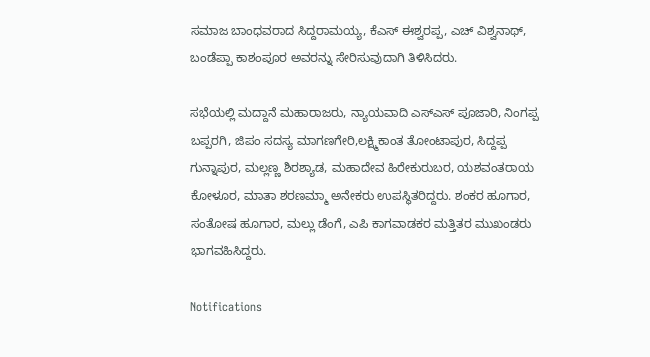ಸಮಾಜ ಬಾಂಧವರಾದ ಸಿದ್ದರಾಮಯ್ಯ, ಕೆಎಸ್ ಈಶ್ವರಪ್ಪ, ಎಚ್‌ ವಿಶ್ವನಾಥ್, ಬಂಡೆಪ್ಪಾ ಕಾಶಂಪೂರ ಅವರನ್ನು ಸೇರಿಸುವುದಾಗಿ ತಿಳಿಸಿದರು.

ಸಭೆಯಲ್ಲಿ ಮದ್ದಾನೆ ಮಹಾರಾಜರು, ನ್ಯಾಯವಾದಿ ಎಸ್‌ಎಸ್ ಪೂಜಾರಿ, ನಿಂಗಪ್ಪ ಬಪ್ಪರಗಿ, ಜಿಪಂ ಸದಸ್ಯ ಮಾಗಣಗೇರಿ,ಲಕ್ಷ್ಮಿಕಾಂತ ತೋಂಟಾಪುರ, ಸಿದ್ದಪ್ಪ ಗುನ್ನಾಪುರ, ಮಲ್ಲಣ್ಣ ಶಿರಶ್ಯಾಡ, ಮಹಾದೇವ ಹಿರೇಕುರುಬರ, ಯಶವಂತರಾಯ ಕೋಳೂರ, ಮಾತಾ ಶರಣಮ್ಮಾ ಅನೇಕರು ಉಪಸ್ಥಿತರಿದ್ದರು. ಶಂಕರ ಹೂಗಾರ, ಸಂತೋಷ ಹೂಗಾರ, ಮಲ್ಲು ಡೆಂಗೆ, ಎಪಿ ಕಾಗವಾಡಕರ ಮತ್ತಿತರ ಮುಖಂಡರು ಭಾಗವಹಿಸಿದ್ದರು.

Notifications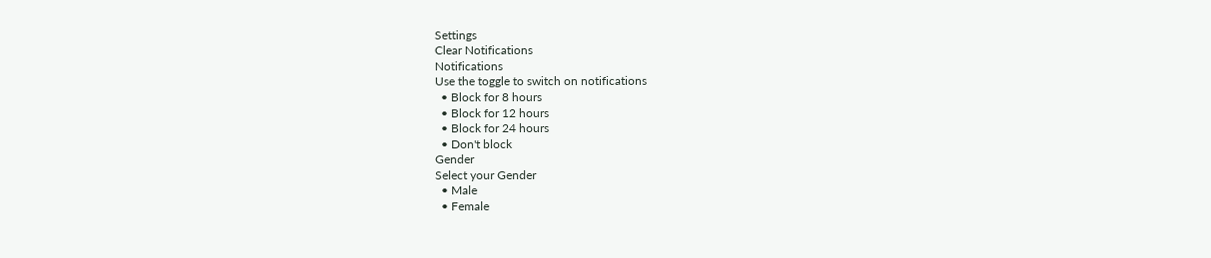Settings
Clear Notifications
Notifications
Use the toggle to switch on notifications
  • Block for 8 hours
  • Block for 12 hours
  • Block for 24 hours
  • Don't block
Gender
Select your Gender
  • Male
  • Female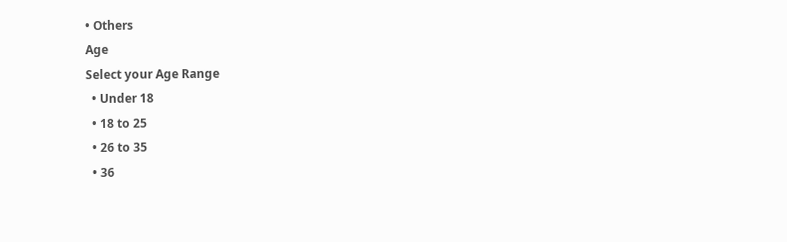• Others
Age
Select your Age Range
  • Under 18
  • 18 to 25
  • 26 to 35
  • 36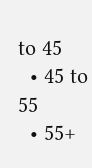to 45
  • 45 to 55
  • 55+